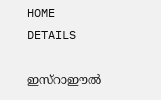HOME
DETAILS

ഇസ്‌റാഈല്‍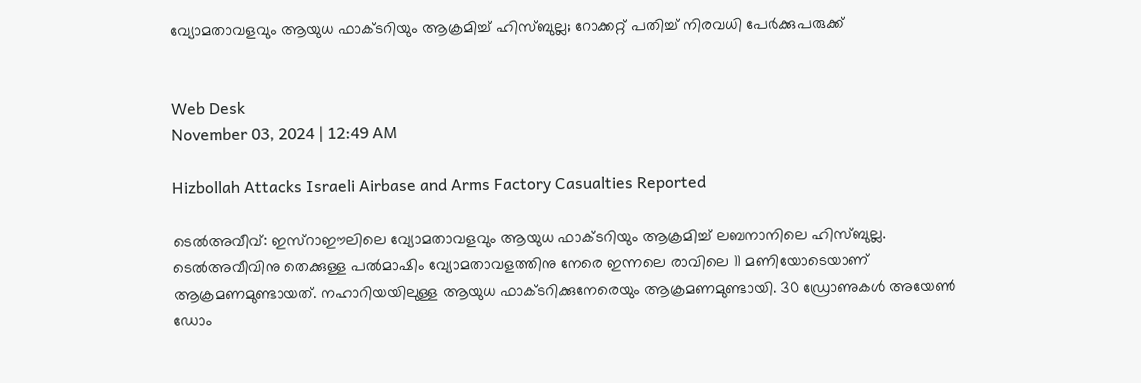വ്യോമതാവളവും ആയുധ ഫാക്ടറിയും ആക്രമിച്ച് ഹിസ്ബുല്ല; റോക്കറ്റ് പതിച്ച് നിരവധി പേര്‍ക്കുപരുക്ക്


Web Desk
November 03, 2024 | 12:49 AM

Hizbollah Attacks Israeli Airbase and Arms Factory Casualties Reported

ടെല്‍അവീവ്: ഇസ്‌റാഈലിലെ വ്യോമതാവളവും ആയുധ ഫാക്ടറിയും ആക്രമിച്ച് ലബനാനിലെ ഹിസ്ബുല്ല. ടെല്‍അവീവിനു തെക്കുള്ള പല്‍മാഷിം വ്യോമതാവളത്തിനു നേരെ ഇന്നലെ രാവിലെ 11 മണിയോടെയാണ് ആക്രമണമുണ്ടായത്. നഹാറിയയിലുള്ള ആയുധ ഫാക്ടറിക്കുനേരെയും ആക്രമണമുണ്ടായി. 30 ഡ്രോണുകള്‍ അയേണ്‍ ഡോം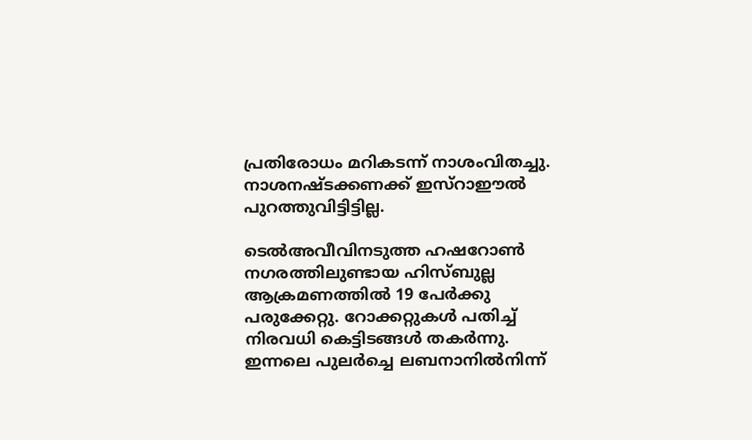പ്രതിരോധം മറികടന്ന് നാശംവിതച്ചു. നാശനഷ്ടക്കണക്ക് ഇസ്‌റാഈല്‍ പുറത്തുവിട്ടിട്ടില്ല.

ടെല്‍അവീവിനടുത്ത ഹഷറോണ്‍ നഗരത്തിലുണ്ടായ ഹിസ്ബുല്ല ആക്രമണത്തില്‍ 19 പേര്‍ക്കു പരുക്കേറ്റു. റോക്കറ്റുകള്‍ പതിച്ച് നിരവധി കെട്ടിടങ്ങള്‍ തകര്‍ന്നു. ഇന്നലെ പുലര്‍ച്ചെ ലബനാനില്‍നിന്ന്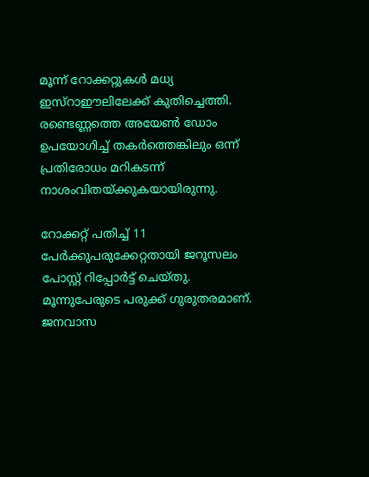മൂന്ന് റോക്കറ്റുകള്‍ മധ്യ ഇസ്‌റാഈലിലേക്ക് കുതിച്ചെത്തി. രണ്ടെണ്ണത്തെ അയേണ്‍ ഡോം ഉപയോഗിച്ച് തകര്‍ത്തെങ്കിലും ഒന്ന് പ്രതിരോധം മറികടന്ന് നാശംവിതയ്ക്കുകയായിരുന്നു.

റോക്കറ്റ് പതിച്ച് 11 പേര്‍ക്കുപരുക്കേറ്റതായി ജറൂസലം പോസ്റ്റ് റിപ്പോര്‍ട്ട് ചെയ്തു. മൂന്നുപേരുടെ പരുക്ക് ഗുരുതരമാണ്. ജനവാസ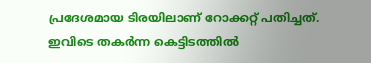പ്രദേശമായ ടിരയിലാണ് റോക്കറ്റ് പതിച്ചത്. ഇവിടെ തകര്‍ന്ന കെട്ടിടത്തില്‍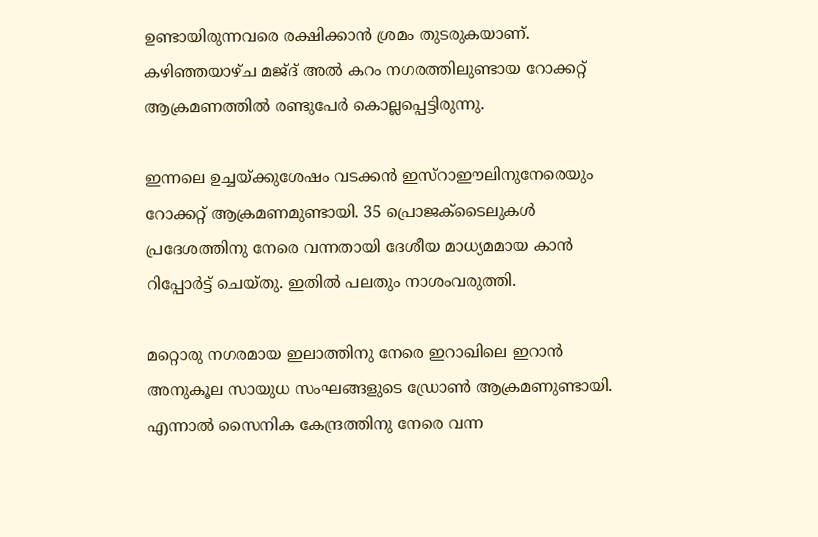ഉണ്ടായിരുന്നവരെ രക്ഷിക്കാന്‍ ശ്രമം തുടരുകയാണ്. കഴിഞ്ഞയാഴ്ച മജ്ദ് അല്‍ കറം നഗരത്തിലുണ്ടായ റോക്കറ്റ് ആക്രമണത്തില്‍ രണ്ടുപേര്‍ കൊല്ലപ്പെട്ടിരുന്നു.

ഇന്നലെ ഉച്ചയ്ക്കുശേഷം വടക്കന്‍ ഇസ്‌റാഈലിനുനേരെയും റോക്കറ്റ് ആക്രമണമുണ്ടായി. 35 പ്രൊജക്ടൈലുകള്‍ പ്രദേശത്തിനു നേരെ വന്നതായി ദേശീയ മാധ്യമമായ കാന്‍ റിപ്പോര്‍ട്ട് ചെയ്തു. ഇതില്‍ പലതും നാശംവരുത്തി.

മറ്റൊരു നഗരമായ ഇലാത്തിനു നേരെ ഇറാഖിലെ ഇറാന്‍ അനുകൂല സായുധ സംഘങ്ങളുടെ ഡ്രോണ്‍ ആക്രമണുണ്ടായി. എന്നാല്‍ സൈനിക കേന്ദ്രത്തിനു നേരെ വന്ന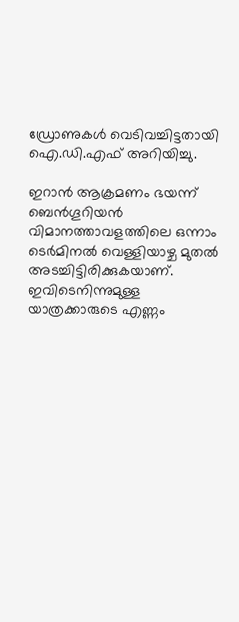ഡ്രോണുകള്‍ വെടിവച്ചിട്ടതായി ഐ.ഡി.എഫ് അറിയിച്ചു.

ഇറാന്‍ ആക്രമണം ഭയന്ന് ബെന്‍ഗൂറിയന്‍ വിമാനത്താവളത്തിലെ ഒന്നാം ടെര്‍മിനല്‍ വെള്ളിയാഴ്ച മുതല്‍ അടച്ചിട്ടിരിക്കുകയാണ്. ഇവിടെനിന്നുമുള്ള യാത്രക്കാരുടെ എണ്ണം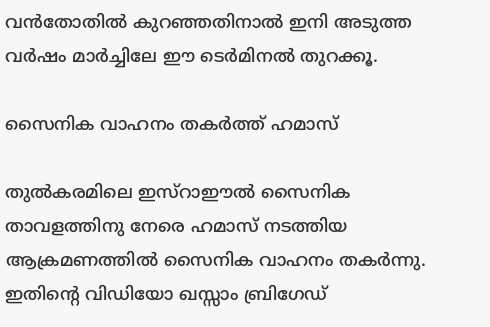വന്‍തോതില്‍ കുറഞ്ഞതിനാല്‍ ഇനി അടുത്ത വര്‍ഷം മാര്‍ച്ചിലേ ഈ ടെര്‍മിനല്‍ തുറക്കൂ.

സൈനിക വാഹനം തകര്‍ത്ത് ഹമാസ്

തുല്‍കരമിലെ ഇസ്‌റാഈല്‍ സൈനിക താവളത്തിനു നേരെ ഹമാസ് നടത്തിയ ആക്രമണത്തില്‍ സൈനിക വാഹനം തകര്‍ന്നു. ഇതിന്റെ വിഡിയോ ഖസ്സാം ബ്രിഗേഡ്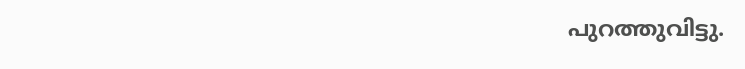പുറത്തുവിട്ടു.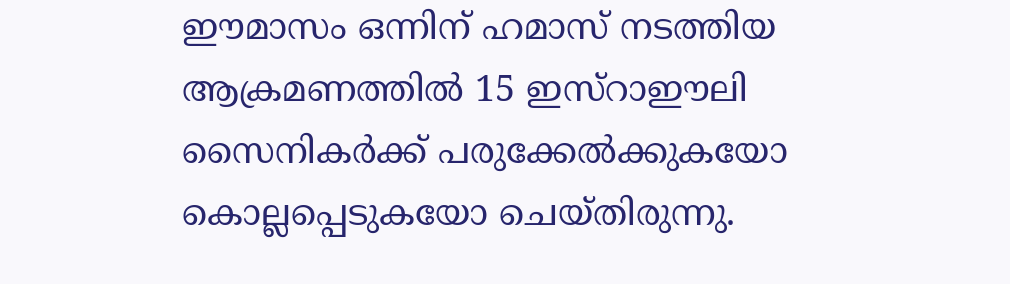ഈമാസം ഒന്നിന് ഹമാസ് നടത്തിയ ആക്രമണത്തില്‍ 15 ഇസ്‌റാഈലി സൈനികര്‍ക്ക് പരുക്കേല്‍ക്കുകയോ കൊല്ലപ്പെടുകയോ ചെയ്തിരുന്നു.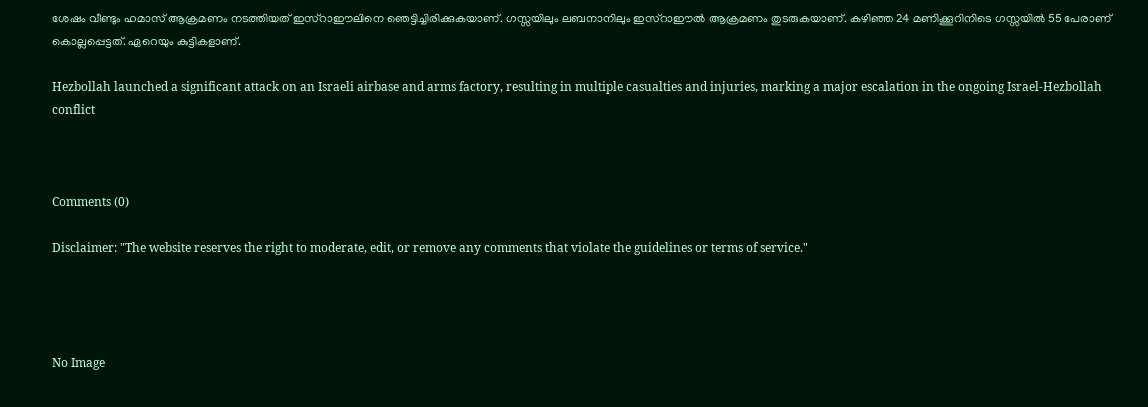ശേഷം വീണ്ടും ഹമാസ് ആക്രമണം നടത്തിയത് ഇസ്‌റാഈലിനെ ഞെട്ടിച്ചിരിക്കുകയാണ്. ഗസ്സയിലും ലബനാനിലും ഇസ്‌റാഈല്‍ ആക്രമണം തുടരുകയാണ്. കഴിഞ്ഞ 24 മണിക്കൂറിനിടെ ഗസ്സയില്‍ 55 പേരാണ് കൊല്ലപ്പെട്ടത്. ഏറെയും കുട്ടികളാണ്.

Hezbollah launched a significant attack on an Israeli airbase and arms factory, resulting in multiple casualties and injuries, marking a major escalation in the ongoing Israel-Hezbollah conflict



Comments (0)

Disclaimer: "The website reserves the right to moderate, edit, or remove any comments that violate the guidelines or terms of service."




No Image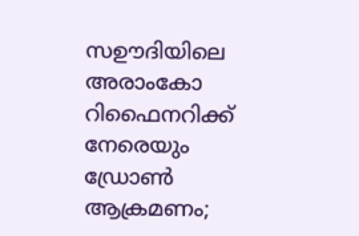സഊദിയിലെ അരാംകോ റിഫൈനറിക്ക് നേരെയും ഡ്രോണ്‍ ആക്രമണം;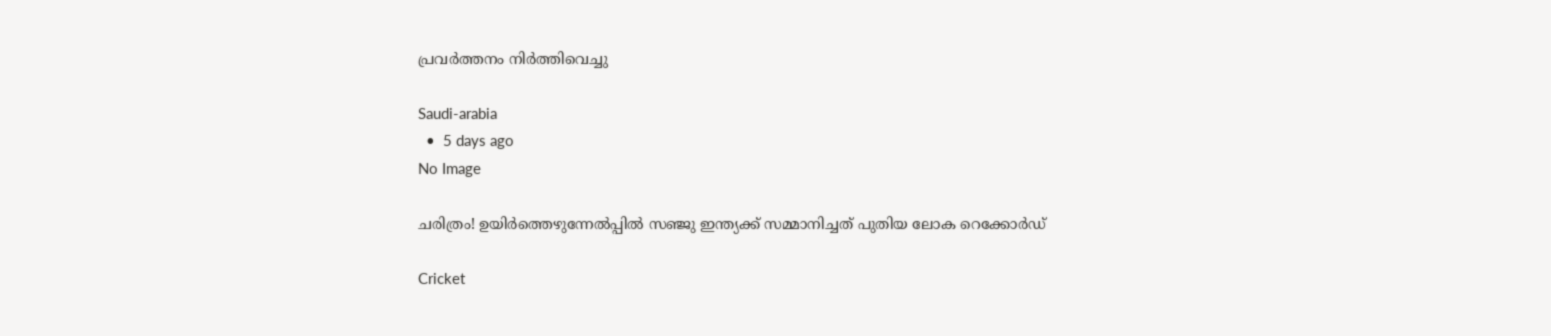പ്രവര്‍ത്തനം നിര്‍ത്തിവെച്ചു

Saudi-arabia
  •  5 days ago
No Image

ചരിത്രം! ഉയിർത്തെഴുന്നേൽപ്പിൽ സഞ്ജു ഇന്ത്യക്ക് സമ്മാനിച്ചത് പുതിയ ലോക റെക്കോർഡ്

Cricket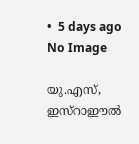•  5 days ago
No Image

യു.എസ്, ഇസ്‌റാഈല്‍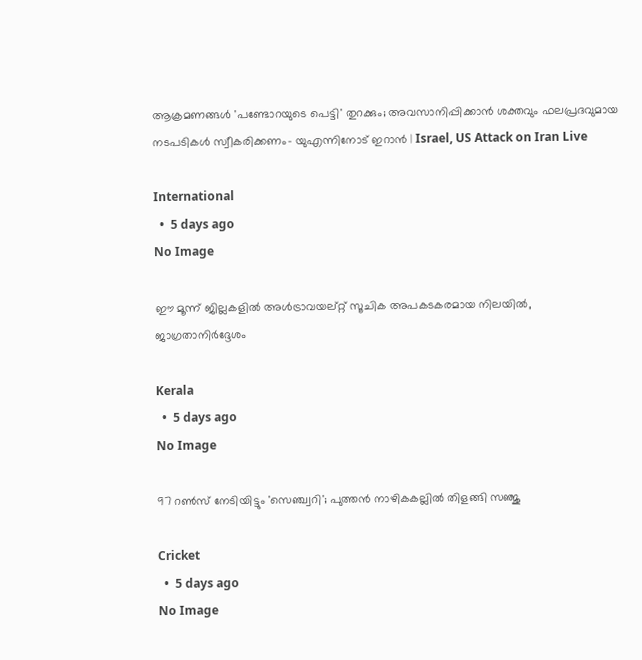ആക്രമണങ്ങള്‍ 'പണ്ടോറയുടെ പെട്ടി' തുറക്കും; അവസാനിപ്പിക്കാന്‍ ശക്തവും ഫലപ്രദവുമായ നടപടികള്‍ സ്വീകരിക്കണം- യുഎന്നിനോട് ഇറാന്‍ | Israel, US Attack on Iran Live

International
  •  5 days ago
No Image

ഈ മൂന്ന് ജില്ലകളില്‍ അള്‍ട്രാവയല്റ്റ് സൂചിക അപകടകരമായ നിലയില്‍, ജാഗ്രതാനിര്‍ദ്ദേശം

Kerala
  •  5 days ago
No Image

97 റൺസ് നേടിയിട്ടും 'സെഞ്ച്വറി'; പുത്തൻ നാഴികകല്ലിൽ തിളങ്ങി സഞ്ജു

Cricket
  •  5 days ago
No Image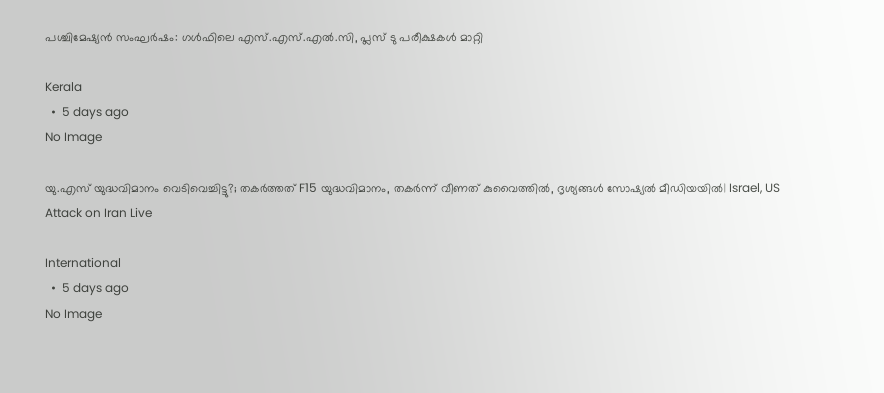പശ്ചിമേഷ്യന്‍ സംഘര്‍ഷം: ഗള്‍ഫിലെ എസ്.എസ്.എല്‍.സി, പ്ലസ് ടു പരീക്ഷകള്‍ മാറ്റി

Kerala
  •  5 days ago
No Image

യു.എസ് യുദ്ധവിമാനം വെടിവെച്ചിട്ടു?; തകര്‍ത്തത് F15 യുദ്ധവിമാനം, തകര്‍ന്ന് വീണത് കുവൈത്തില്‍, ദൃശ്യങ്ങള്‍ സോഷ്യല്‍ മീഡിയയില്‍| Israel, US Attack on Iran Live

International
  •  5 days ago
No Image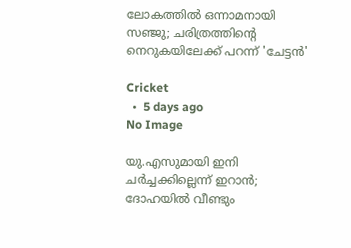ലോകത്തിൽ ഒന്നാമനായി സഞ്ജു; ചരിത്രത്തിന്റെ നെറുകയിലേക്ക് പറന്ന് 'ചേട്ടൻ'

Cricket
  •  5 days ago
No Image

യു.എസുമായി ഇനി ചര്‍ച്ചക്കില്ലെന്ന് ഇറാന്‍; ദോഹയില്‍ വീണ്ടും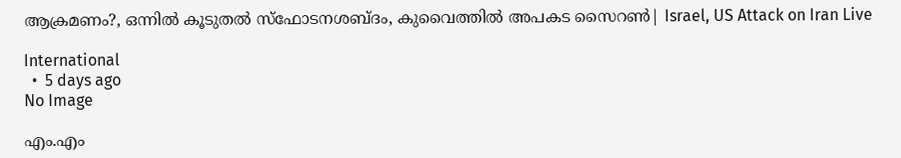ആക്രമണം?, ഒന്നില്‍ കൂടുതല്‍ സ്‌ഫോടനശബ്ദം, കുവൈത്തില്‍ അപകട സൈറണ്‍| Israel, US Attack on Iran Live

International
  •  5 days ago
No Image

എം.എം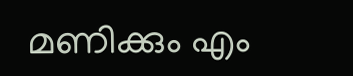മണിക്കും എം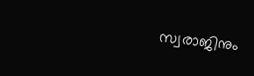സ്വരാജിനും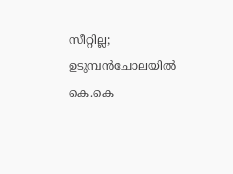സീറ്റില്ല; ഉടുമ്പന്‍ചോലയില്‍ കെ.കെ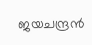ജയചന്ദ്രന്‍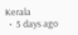Kerala
  •  5 days ago